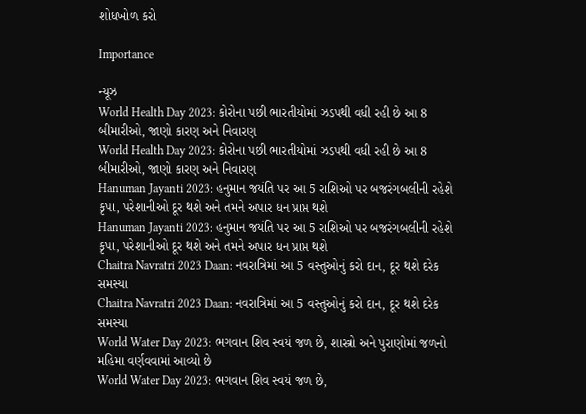શોધખોળ કરો

Importance

ન્યૂઝ
World Health Day 2023: કોરોના પછી ભારતીયોમાં ઝડપથી વધી રહી છે આ 8 બીમારીઓ, જાણો કારણ અને નિવારણ
World Health Day 2023: કોરોના પછી ભારતીયોમાં ઝડપથી વધી રહી છે આ 8 બીમારીઓ, જાણો કારણ અને નિવારણ
Hanuman Jayanti 2023: હનુમાન જયંતિ પર આ 5 રાશિઓ પર બજરંગબલીની રહેશે કૃપા, પરેશાનીઓ દૂર થશે અને તમને અપાર ધન પ્રાપ્ત થશે
Hanuman Jayanti 2023: હનુમાન જયંતિ પર આ 5 રાશિઓ પર બજરંગબલીની રહેશે કૃપા, પરેશાનીઓ દૂર થશે અને તમને અપાર ધન પ્રાપ્ત થશે
Chaitra Navratri 2023 Daan: નવરાત્રિમાં આ 5 વસ્તુઓનું કરો દાન, દૂર થશે દરેક સમસ્યા
Chaitra Navratri 2023 Daan: નવરાત્રિમાં આ 5 વસ્તુઓનું કરો દાન, દૂર થશે દરેક સમસ્યા
World Water Day 2023: ભગવાન શિવ સ્વયં જળ છે, શાસ્ત્રો અને પુરાણોમાં જળનો મહિમા વર્ણવવામાં આવ્યો છે
World Water Day 2023: ભગવાન શિવ સ્વયં જળ છે,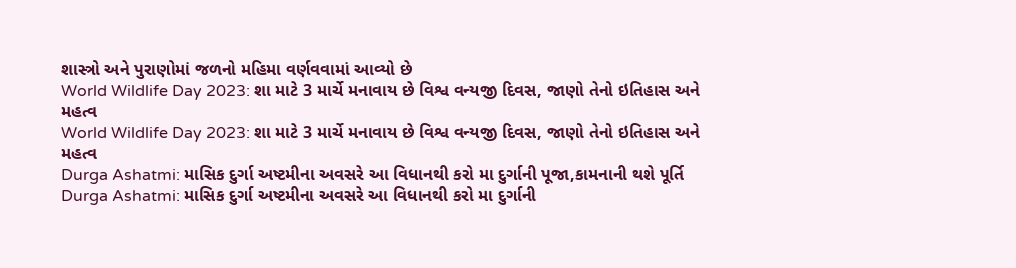શાસ્ત્રો અને પુરાણોમાં જળનો મહિમા વર્ણવવામાં આવ્યો છે
World Wildlife Day 2023: શા માટે 3 માર્ચે મનાવાય છે વિશ્વ વન્યજી દિવસ, જાણો તેનો ઇતિહાસ અને મહત્વ
World Wildlife Day 2023: શા માટે 3 માર્ચે મનાવાય છે વિશ્વ વન્યજી દિવસ, જાણો તેનો ઇતિહાસ અને મહત્વ
Durga Ashatmi: માસિક દુર્ગા અષ્ટમીના અવસરે આ વિધાનથી કરો મા દુર્ગાની પૂજા,કામનાની થશે પૂર્તિ
Durga Ashatmi: માસિક દુર્ગા અષ્ટમીના અવસરે આ વિધાનથી કરો મા દુર્ગાની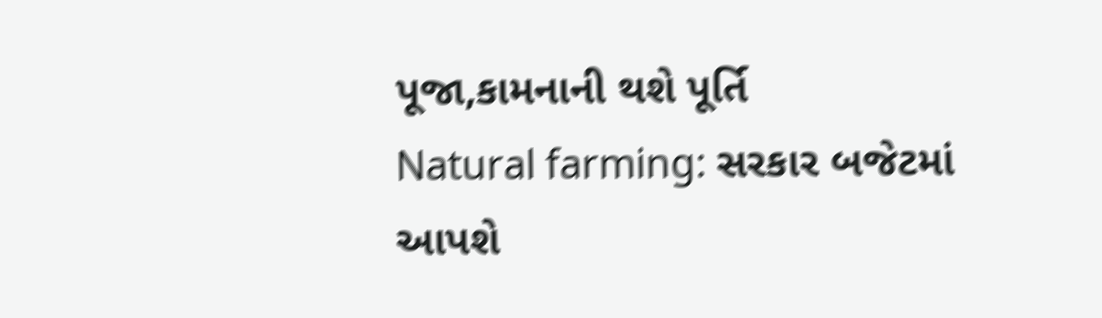પૂજા,કામનાની થશે પૂર્તિ
Natural farming: સરકાર બજેટમાં આપશે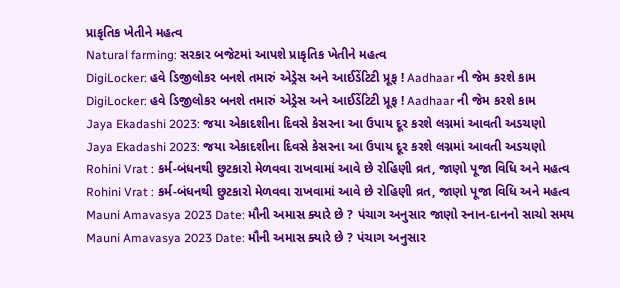પ્રાકૃતિક ખેતીને મહત્વ
Natural farming: સરકાર બજેટમાં આપશે પ્રાકૃતિક ખેતીને મહત્વ
DigiLocker: હવે ડિજીલોકર બનશે તમારું એડ્રેસ અને આઈડેંટિટી પ્રૂફ ! Aadhaar ની જેમ કરશે કામ
DigiLocker: હવે ડિજીલોકર બનશે તમારું એડ્રેસ અને આઈડેંટિટી પ્રૂફ ! Aadhaar ની જેમ કરશે કામ
Jaya Ekadashi 2023: જયા એકાદશીના દિવસે કેસરના આ ઉપાય દૂર કરશે લગ્નમાં આવતી અડચણો
Jaya Ekadashi 2023: જયા એકાદશીના દિવસે કેસરના આ ઉપાય દૂર કરશે લગ્નમાં આવતી અડચણો
Rohini Vrat : કર્મ-બંધનથી છુટકારો મેળવવા રાખવામાં આવે છે રોહિણી વ્રત, જાણો પૂજા વિધિ અને મહત્વ
Rohini Vrat : કર્મ-બંધનથી છુટકારો મેળવવા રાખવામાં આવે છે રોહિણી વ્રત, જાણો પૂજા વિધિ અને મહત્વ
Mauni Amavasya 2023 Date: મૌની અમાસ ક્યારે છે ? પંચાગ અનુસાર જાણો સ્નાન-દાનનો સાચો સમય
Mauni Amavasya 2023 Date: મૌની અમાસ ક્યારે છે ? પંચાગ અનુસાર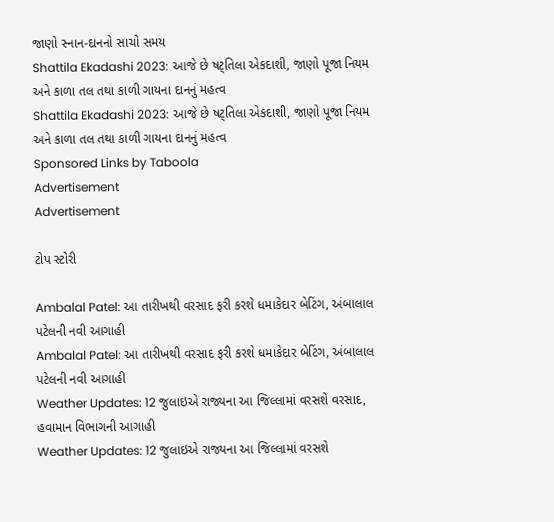જાણો સ્નાન-દાનનો સાચો સમય
Shattila Ekadashi 2023: આજે છે ષટ્તિલા એકદાશી, જાણો પૂજા નિયમ અને કાળા તલ તથા કાળી ગાયના દાનનું મહત્વ
Shattila Ekadashi 2023: આજે છે ષટ્તિલા એકદાશી, જાણો પૂજા નિયમ અને કાળા તલ તથા કાળી ગાયના દાનનું મહત્વ
Sponsored Links by Taboola
Advertisement
Advertisement

ટોપ સ્ટોરી

Ambalal Patel: આ તારીખથી વરસાદ ફરી કરશે ધમાકેદાર બેટિંગ, અંબાલાલ પટેલની નવી આગાહી
Ambalal Patel: આ તારીખથી વરસાદ ફરી કરશે ધમાકેદાર બેટિંગ, અંબાલાલ પટેલની નવી આગાહી
Weather Updates: 12 જુલાઇએ રાજ્યના આ જિલ્લામાં વરસશે વરસાદ, હવામાન વિભાગની આગાહી
Weather Updates: 12 જુલાઇએ રાજ્યના આ જિલ્લામાં વરસશે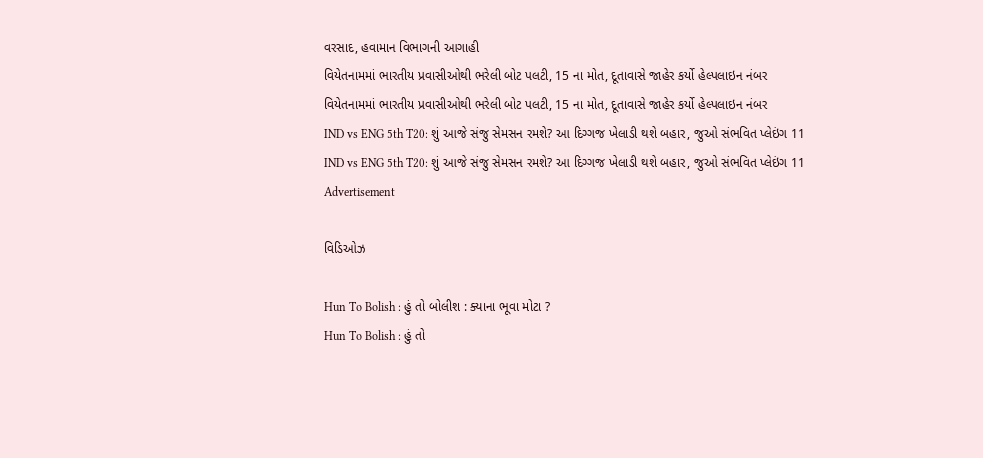વરસાદ, હવામાન વિભાગની આગાહી
વિયેતનામમાં ભારતીય પ્રવાસીઓથી ભરેલી બોટ પલટી, 15 ના મોત, દૂતાવાસે જાહેર કર્યો હેલ્પલાઇન નંબર
વિયેતનામમાં ભારતીય પ્રવાસીઓથી ભરેલી બોટ પલટી, 15 ના મોત, દૂતાવાસે જાહેર કર્યો હેલ્પલાઇન નંબર
IND vs ENG 5th T20: શું આજે સંજુ સેમસન રમશે? આ દિગ્ગજ ખેલાડી થશે બહાર, જુઓ સંભવિત પ્લેઇંગ 11
IND vs ENG 5th T20: શું આજે સંજુ સેમસન રમશે? આ દિગ્ગજ ખેલાડી થશે બહાર, જુઓ સંભવિત પ્લેઇંગ 11
Advertisement

વિડિઓઝ

Hun To Bolish : હું તો બોલીશ : ક્યાના ભૂવા મોટા ?
Hun To Bolish : હું તો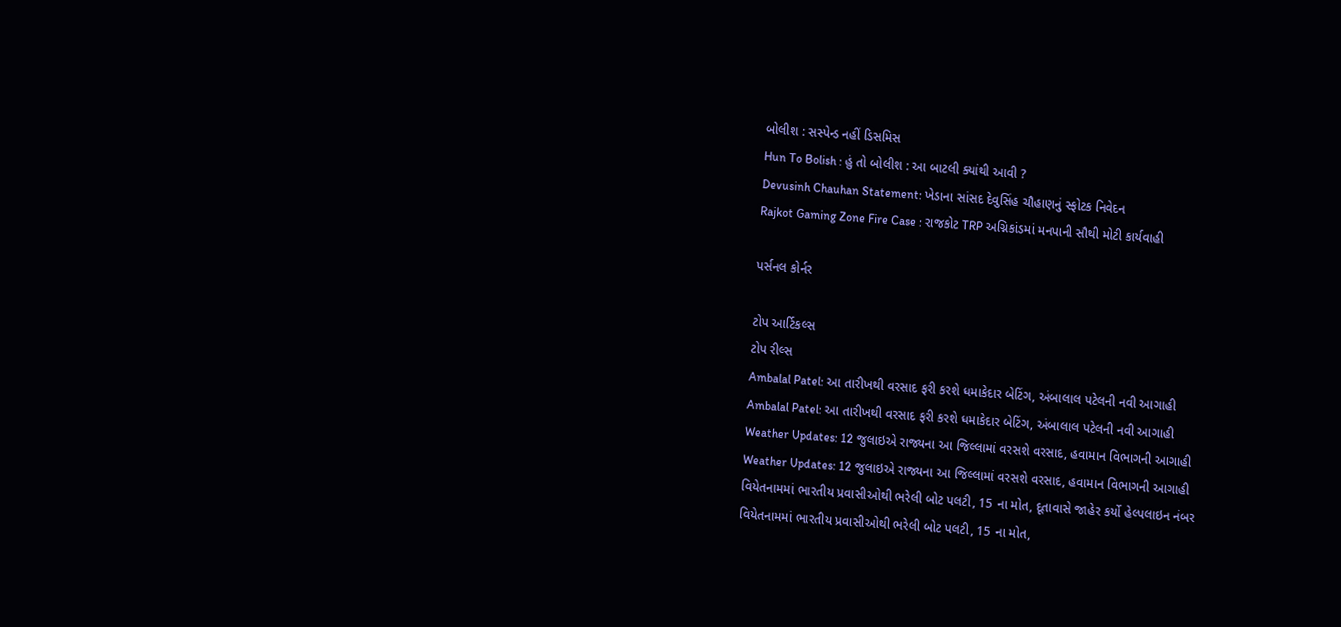બોલીશ : સસ્પેન્ડ નહીં ડિસમિસ
Hun To Bolish : હું તો બોલીશ : આ બાટલી ક્યાંથી આવી ?
Devusinh Chauhan Statement: ખેડાના સાંસદ દેવુસિંહ ચૌહાણનું સ્ફોટક નિવેદન
Rajkot Gaming Zone Fire Case : રાજકોટ TRP અગ્નિકાંડમાં મનપાની સૌથી મોટી કાર્યવાહી

પર્સનલ કોર્નર

ટોપ આર્ટિકલ્સ
ટોપ રીલ્સ
Ambalal Patel: આ તારીખથી વરસાદ ફરી કરશે ધમાકેદાર બેટિંગ, અંબાલાલ પટેલની નવી આગાહી
Ambalal Patel: આ તારીખથી વરસાદ ફરી કરશે ધમાકેદાર બેટિંગ, અંબાલાલ પટેલની નવી આગાહી
Weather Updates: 12 જુલાઇએ રાજ્યના આ જિલ્લામાં વરસશે વરસાદ, હવામાન વિભાગની આગાહી
Weather Updates: 12 જુલાઇએ રાજ્યના આ જિલ્લામાં વરસશે વરસાદ, હવામાન વિભાગની આગાહી
વિયેતનામમાં ભારતીય પ્રવાસીઓથી ભરેલી બોટ પલટી, 15 ના મોત, દૂતાવાસે જાહેર કર્યો હેલ્પલાઇન નંબર
વિયેતનામમાં ભારતીય પ્રવાસીઓથી ભરેલી બોટ પલટી, 15 ના મોત,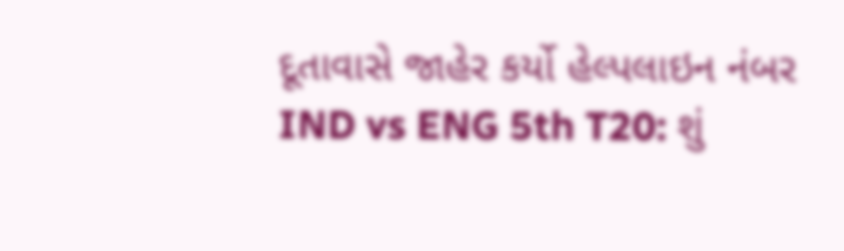દૂતાવાસે જાહેર કર્યો હેલ્પલાઇન નંબર
IND vs ENG 5th T20: શું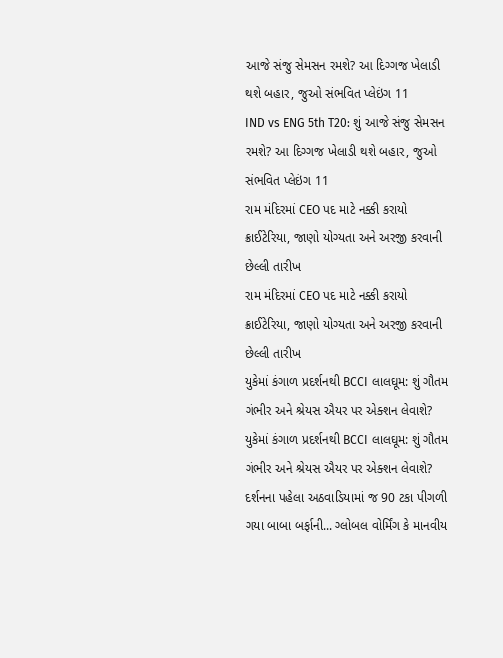આજે સંજુ સેમસન રમશે? આ દિગ્ગજ ખેલાડી થશે બહાર, જુઓ સંભવિત પ્લેઇંગ 11
IND vs ENG 5th T20: શું આજે સંજુ સેમસન રમશે? આ દિગ્ગજ ખેલાડી થશે બહાર, જુઓ સંભવિત પ્લેઇંગ 11
રામ મંદિરમાં CEO પદ માટે નક્કી કરાયો ક્રાઈટેરિયા, જાણો યોગ્યતા અને અરજી કરવાની છેલ્લી તારીખ
રામ મંદિરમાં CEO પદ માટે નક્કી કરાયો ક્રાઈટેરિયા, જાણો યોગ્યતા અને અરજી કરવાની છેલ્લી તારીખ
યુકેમાં કંગાળ પ્રદર્શનથી BCCI લાલઘૂમ: શું ગૌતમ ગંભીર અને શ્રેયસ ઐયર પર એક્શન લેવાશે?
યુકેમાં કંગાળ પ્રદર્શનથી BCCI લાલઘૂમ: શું ગૌતમ ગંભીર અને શ્રેયસ ઐયર પર એક્શન લેવાશે?
દર્શનના પહેલા અઠવાડિયામાં જ 90 ટકા પીગળી ગયા બાબા બર્ફાની... ગ્લોબલ વોર્મિંગ કે માનવીય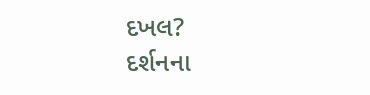દખલ?
દર્શનના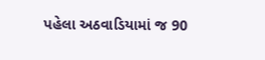પહેલા અઠવાડિયામાં જ 90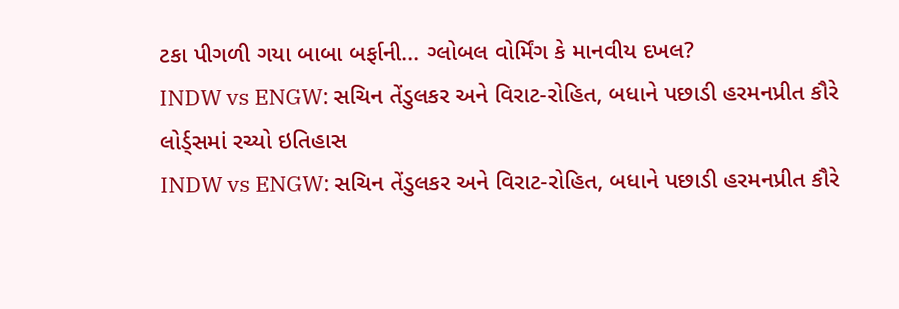ટકા પીગળી ગયા બાબા બર્ફાની... ગ્લોબલ વોર્મિંગ કે માનવીય દખલ?
INDW vs ENGW: સચિન તેંડુલકર અને વિરાટ-રોહિત, બધાને પછાડી હરમનપ્રીત કૌરે લોર્ડ્સમાં રચ્યો ઇતિહાસ
INDW vs ENGW: સચિન તેંડુલકર અને વિરાટ-રોહિત, બધાને પછાડી હરમનપ્રીત કૌરે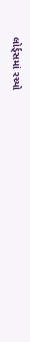લોર્ડ્સમાં રચ્યો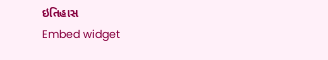ઇતિહાસ
Embed widget